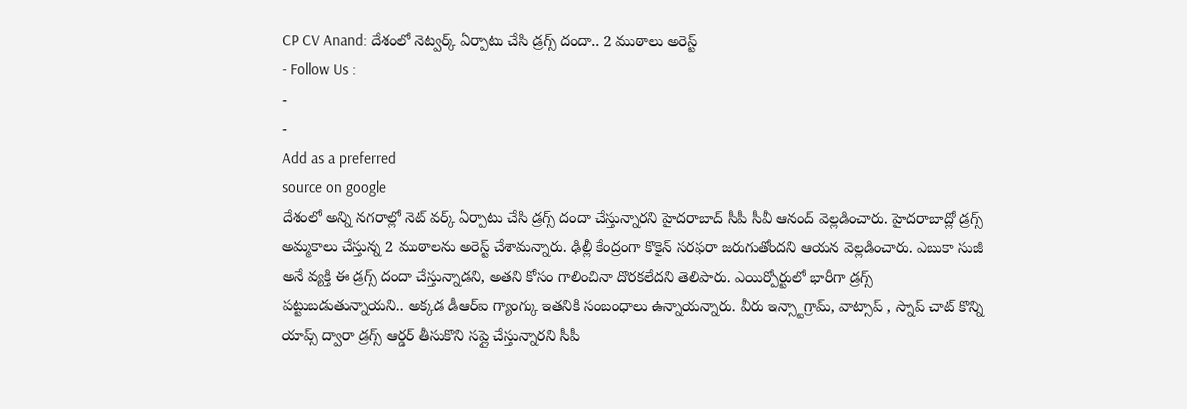CP CV Anand: దేశంలో నెట్వర్క్ ఏర్పాటు చేసి డ్రగ్స్ దందా.. 2 ముఠాలు అరెస్ట్
- Follow Us :
-
-
Add as a preferred
source on google
దేశంలో అన్ని నగరాల్లో నెట్ వర్క్ ఏర్పాటు చేసి డ్రగ్స్ దందా చేస్తున్నారని హైదరాబాద్ సీపీ సీవీ ఆనంద్ వెల్లడించారు. హైదరాబాద్లో డ్రగ్స్ అమ్మకాలు చేస్తున్న 2 ముఠాలను అరెస్ట్ చేశామన్నారు. ఢిల్లీ కేంద్రంగా కొకైన్ సరఫరా జరుగుతోందని ఆయన వెల్లడించారు. ఎబుకా సుజీ అనే వ్యక్తి ఈ డ్రగ్స్ దందా చేస్తున్నాడని, అతని కోసం గాలించినా దొరకలేదని తెలిపారు. ఎయిర్పోర్టులో భారీగా డ్రగ్స్ పట్టుబడుతున్నాయని.. అక్కడ డీఆర్ఐ గ్యాంగ్కు ఇతనికి సంబంధాలు ఉన్నాయన్నారు. వీరు ఇన్స్టాగ్రామ్, వాట్సాప్ , స్నాప్ చాట్ కొన్ని యాప్స్ ద్వారా డ్రగ్స్ ఆర్డర్ తీసుకొని సప్లై చేస్తున్నారని సీపీ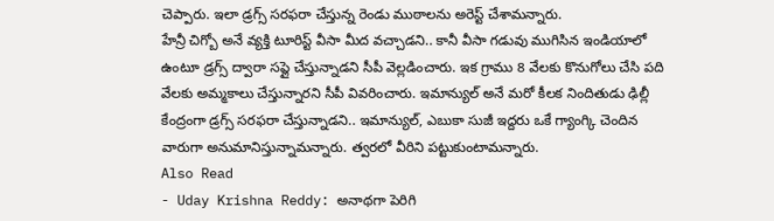చెప్పారు. ఇలా డ్రగ్స్ సరఫరా చేస్తున్న రెండు ముఠాలను అరెస్ట్ చేశామన్నారు.
హేన్రీ చిగ్బో అనే వ్యక్తి టూరిస్ట్ వీసా మీద వచ్చాడని.. కానీ వీసా గడువు ముగిసిన ఇండియాలో ఉంటూ డ్రగ్స్ ద్వారా సప్లై చేస్తున్నాడని సీపీ వెల్లడించారు. ఇక గ్రాము 8 వేలకు కొనుగోలు చేసి పది వేలకు అమ్మకాలు చేస్తున్నారని సీపీ వివరించారు. ఇమాన్యుల్ అనే మరో కీలక నిందితుడు ఢిల్లీ కేంద్రంగా డ్రగ్స్ సరఫరా చేస్తున్నాడని.. ఇమాన్యుల్, ఎబుకా సుజీ ఇద్దరు ఒకే గ్యాంగ్కి చెందిన వారుగా అనుమానిస్తున్నామన్నారు. త్వరలో వీరిని పట్టుకుంటామన్నారు.
Also Read
- Uday Krishna Reddy: అనాథగా పెరిగి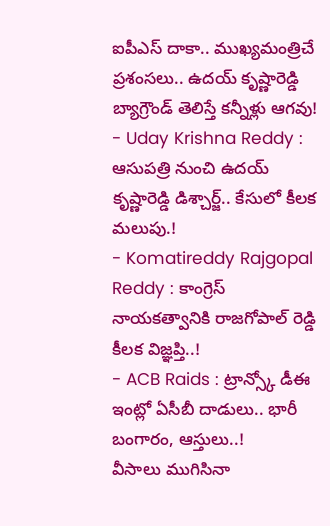ఐపీఎస్ దాకా.. ముఖ్యమంత్రిచే ప్రశంసలు.. ఉదయ్ కృష్ణారెడ్డి బ్యాగ్రౌండ్ తెలిస్తే కన్నీళ్లు ఆగవు!
- Uday Krishna Reddy : ఆసుపత్రి నుంచి ఉదయ్ కృష్ణారెడ్డి డిశ్చార్జ్.. కేసులో కీలక మలుపు.!
- Komatireddy Rajgopal Reddy : కాంగ్రెస్ నాయకత్వానికి రాజగోపాల్ రెడ్డి కీలక విజ్ఞప్తి..!
- ACB Raids : ట్రాన్స్కో డీఈ ఇంట్లో ఏసీబీ దాడులు.. భారీ బంగారం, ఆస్తులు..!
వీసాలు ముగిసినా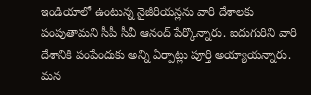ఇండియాలో ఉంటున్న నైజీరియన్లను వారి దేశాలకు పంపుతామని సీపీ సీవీ ఆనంద్ పేర్కొన్నారు. ఐదుగురిని వారి దేశానికి పంపేందుకు అన్ని ఏర్పాట్లు పూర్తి అయ్యాయన్నారు. మన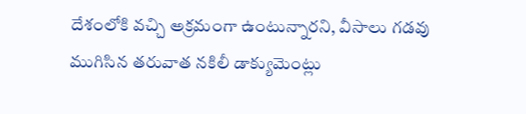దేశంలోకి వచ్చి అక్రమంగా ఉంటున్నారని, వీసాలు గడవు ముగిసిన తరువాత నకిలీ డాక్యుమెంట్లు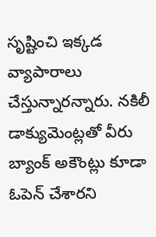సృష్టించి ఇక్కడ వ్యాపారాలు చేస్తున్నారన్నారు. నకిలీ డాక్యుమెంట్లతో వీరు బ్యాంక్ అకౌంట్లు కూడా ఓపెన్ చేశారని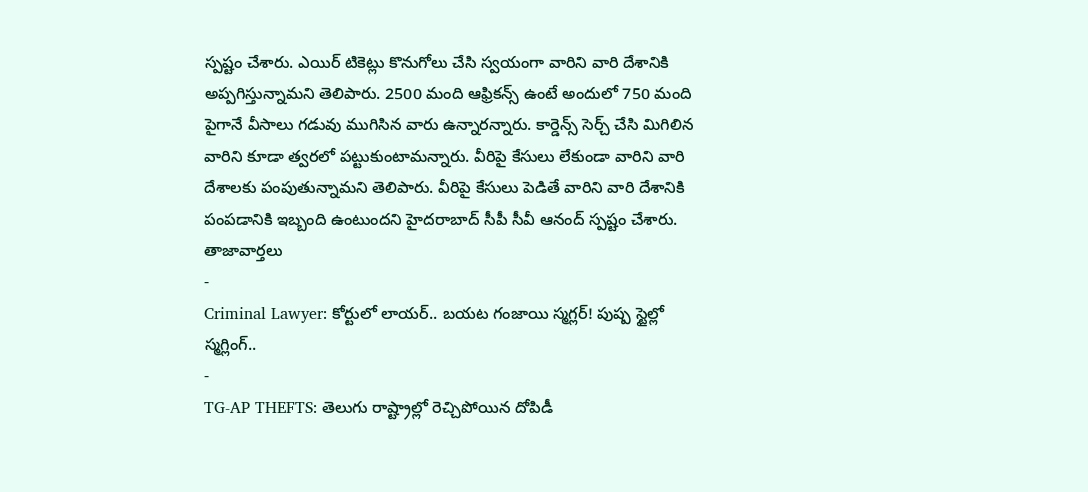స్పష్టం చేశారు. ఎయిర్ టికెట్లు కొనుగోలు చేసి స్వయంగా వారిని వారి దేశానికి అప్పగిస్తున్నామని తెలిపారు. 2500 మంది ఆఫ్రికన్స్ ఉంటే అందులో 750 మంది పైగానే వీసాలు గడువు ముగిసిన వారు ఉన్నారన్నారు. కార్డెన్స్ సెర్చ్ చేసి మిగిలిన వారిని కూడా త్వరలో పట్టుకుంటామన్నారు. వీరిపై కేసులు లేకుండా వారిని వారి దేశాలకు పంపుతున్నామని తెలిపారు. వీరిపై కేసులు పెడితే వారిని వారి దేశానికి పంపడానికి ఇబ్బంది ఉంటుందని హైదరాబాద్ సీపీ సీవీ ఆనంద్ స్పష్టం చేశారు.
తాజావార్తలు
-
Criminal Lawyer: కోర్టులో లాయర్.. బయట గంజాయి స్మగ్లర్! పుష్ప స్టైల్లో స్మగ్లింగ్..
-
TG-AP THEFTS: తెలుగు రాష్ట్రాల్లో రెచ్చిపోయిన దోపిడీ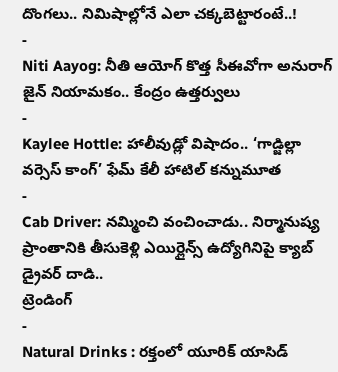దొంగలు.. నిమిషాల్లోనే ఎలా చక్కబెట్టారంటే..!
-
Niti Aayog: నీతి ఆయోగ్ కొత్త సీఈవోగా అనురాగ్ జైన్ నియామకం.. కేంద్రం ఉత్తర్వులు
-
Kaylee Hottle: హాలీవుడ్లో విషాదం.. ‘గాడ్జిల్లా వర్సెస్ కాంగ్’ ఫేమ్ కేలీ హాటిల్ కన్నుమూత
-
Cab Driver: నమ్మించి వంచించాడు.. నిర్మానుష్య ప్రాంతానికి తీసుకెళ్లి ఎయిర్లైన్స్ ఉద్యోగినిపై క్యాబ్ డ్రైవర్ దాడి..
ట్రెండింగ్
-
Natural Drinks : రక్తంలో యూరిక్ యాసిడ్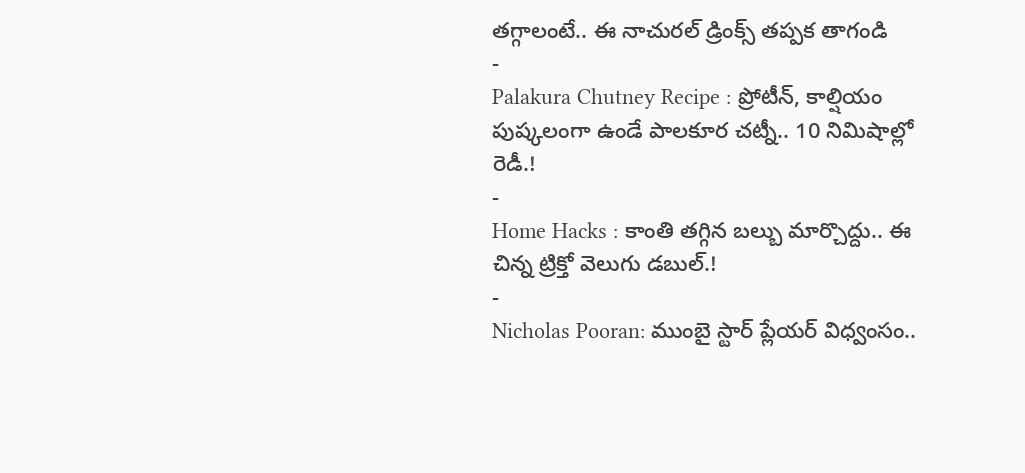తగ్గాలంటే.. ఈ నాచురల్ డ్రింక్స్ తప్పక తాగండి
-
Palakura Chutney Recipe : ప్రోటీన్, కాల్షియం పుష్కలంగా ఉండే పాలకూర చట్నీ.. 10 నిమిషాల్లో రెడీ.!
-
Home Hacks : కాంతి తగ్గిన బల్బు మార్చొద్దు.. ఈ చిన్న ట్రిక్తో వెలుగు డబుల్.!
-
Nicholas Pooran: ముంబై స్టార్ ప్లేయర్ విధ్వంసం..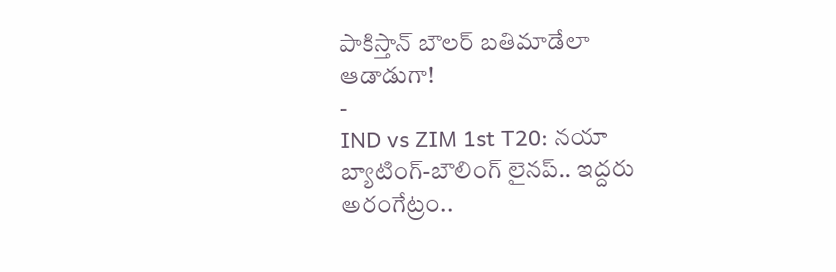పాకిస్తాన్ బౌలర్ బతిమాడేలా ఆడాడుగా!
-
IND vs ZIM 1st T20: నయా బ్యాటింగ్-బౌలింగ్ లైనప్.. ఇద్దరు అరంగేట్రం..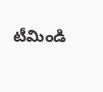టీమిండి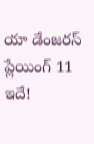యా డేంజరస్ ప్లేయింగ్ 11 ఇదే!